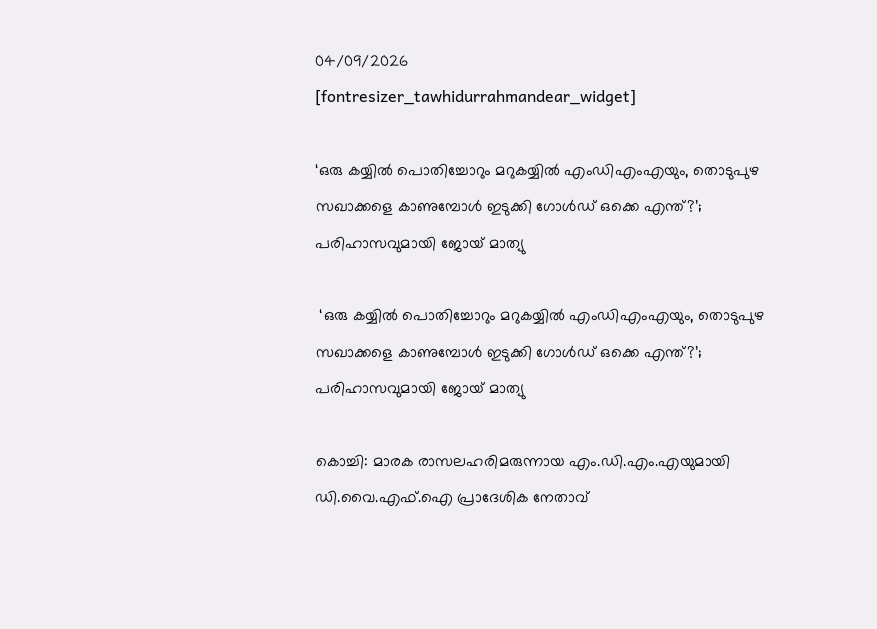04/09/2026
[fontresizer_tawhidurrahmandear_widget]

‘ഒരു കയ്യില്‍ പൊതിച്ചോറും മറുകയ്യില്‍ എംഡിഎംഎയും, തൊടുപുഴ സഖാക്കളെ കാണുമ്പോള്‍ ഇടുക്കി ഗോള്‍ഡ് ഒക്കെ എന്ത്?’; പരിഹാസവുമായി ജോയ് മാത്യു

 ‘ഒരു കയ്യില്‍ പൊതിച്ചോറും മറുകയ്യില്‍ എംഡിഎംഎയും, തൊടുപുഴ സഖാക്കളെ കാണുമ്പോള്‍ ഇടുക്കി ഗോള്‍ഡ് ഒക്കെ എന്ത്?’; പരിഹാസവുമായി ജോയ് മാത്യു

കൊച്ചി: മാരക രാസലഹരിമരുന്നായ എം.ഡി.എം.എയുമായി ഡി.വൈ.എഫ്.ഐ പ്രാദേശിക നേതാവ്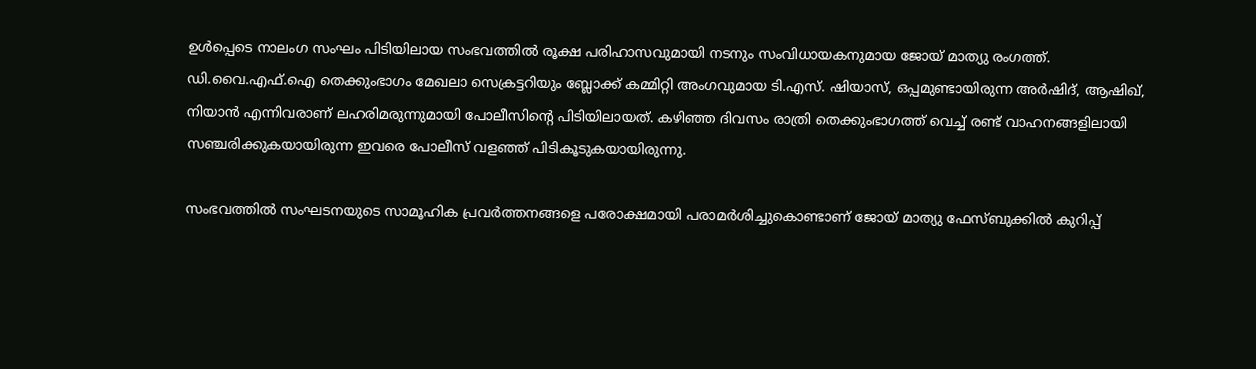ഉൾപ്പെടെ നാലംഗ സംഘം പിടിയിലായ സംഭവത്തിൽ രൂക്ഷ പരിഹാസവുമായി നടനും സംവിധായകനുമായ ജോയ് മാത്യു രംഗത്ത്. ഡി.വൈ.എഫ്.ഐ തെക്കുംഭാഗം മേഖലാ സെക്രട്ടറിയും ബ്ലോക്ക് കമ്മിറ്റി അംഗവുമായ ടി.എസ്. ഷിയാസ്, ഒപ്പമുണ്ടായിരുന്ന അർഷിദ്, ആഷിഖ്, നിയാൻ എന്നിവരാണ് ലഹരിമരുന്നുമായി പോലീസിന്റെ പിടിയിലായത്. കഴിഞ്ഞ ദിവസം രാത്രി തെക്കുംഭാഗത്ത് വെച്ച് രണ്ട് വാഹനങ്ങളിലായി സഞ്ചരിക്കുകയായിരുന്ന ഇവരെ പോലീസ് വളഞ്ഞ് പിടികൂടുകയായിരുന്നു.

സംഭവത്തിൽ സംഘടനയുടെ സാമൂഹിക പ്രവർത്തനങ്ങളെ പരോക്ഷമായി പരാമർശിച്ചുകൊണ്ടാണ് ജോയ് മാത്യു ഫേസ്ബുക്കിൽ കുറിപ്പ്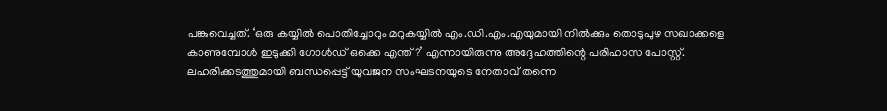പങ്കുവെച്ചത്. ‘ഒരു കയ്യിൽ പൊതിച്ചോറും മറുകയ്യിൽ എം.ഡി.എം.എയുമായി നിൽക്കും തൊടുപുഴ സഖാക്കളെ കാണുമ്പോൾ ഇടുക്കി ഗോൾഡ് ഒക്കെ എന്ത്?’ എന്നായിരുന്നു അദ്ദേഹത്തിന്റെ പരിഹാസ പോസ്റ്റ്. ലഹരിക്കടത്തുമായി ബന്ധപ്പെട്ട് യുവജന സംഘടനയുടെ നേതാവ് തന്നെ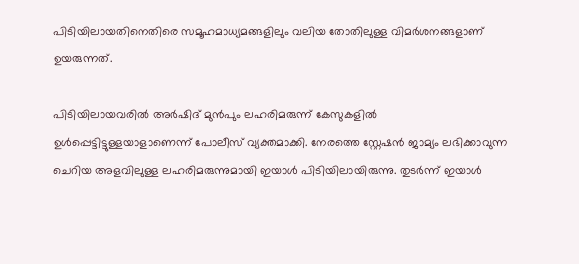പിടിയിലായതിനെതിരെ സമൂഹമാധ്യമങ്ങളിലും വലിയ തോതിലുള്ള വിമർശനങ്ങളാണ് ഉയരുന്നത്.

പിടിയിലായവരിൽ അർഷിദ് മുൻപും ലഹരിമരുന്ന് കേസുകളിൽ ഉൾപ്പെട്ടിട്ടുള്ളയാളാണെന്ന് പോലീസ് വ്യക്തമാക്കി. നേരത്തെ സ്റ്റേഷൻ ജാമ്യം ലഭിക്കാവുന്ന ചെറിയ അളവിലുള്ള ലഹരിമരുന്നുമായി ഇയാൾ പിടിയിലായിരുന്നു. തുടർന്ന് ഇയാൾ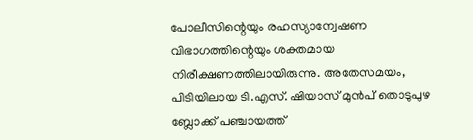പോലീസിന്റെയും രഹസ്യാന്വേഷണ വിഭാഗത്തിന്റെയും ശക്തമായ നിരീക്ഷണത്തിലായിരുന്നു. അതേസമയം, പിടിയിലായ ടി.എസ്. ഷിയാസ് മുൻപ് തൊടുപുഴ ബ്ലോക്ക് പഞ്ചായത്ത്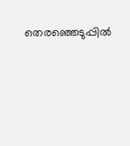തെരഞ്ഞെടുപ്പിൽ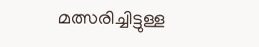മത്സരിച്ചിട്ടുള്ള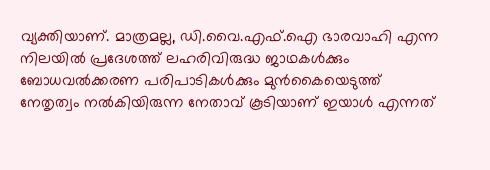വ്യക്തിയാണ്. മാത്രമല്ല, ഡി.വൈ.എഫ്.ഐ ഭാരവാഹി എന്ന നിലയിൽ പ്രദേശത്ത് ലഹരിവിരുദ്ധ ജാഥകൾക്കും ബോധവൽക്കരണ പരിപാടികൾക്കും മുൻകൈയെടുത്ത് നേതൃത്വം നൽകിയിരുന്ന നേതാവ് കൂടിയാണ് ഇയാൾ എന്നത്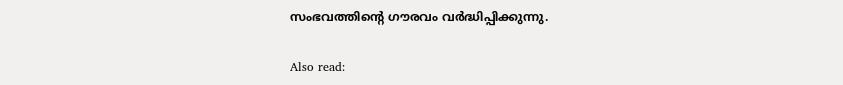സംഭവത്തിന്റെ ഗൗരവം വർദ്ധിപ്പിക്കുന്നു.

Also read: